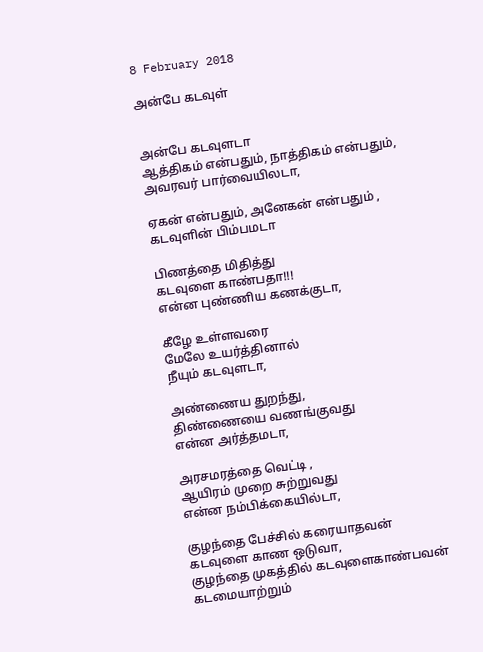8 February 2018

அன்பே கடவுள்


அன்பே கடவுளடா
ஆத்திகம் என்பதும், நாத்திகம் என்பதும்,
அவரவர் பார்வையிலடா,

ஏகன் என்பதும், அனேகன் என்பதும் ,
கடவுளின் பிம்பமடா

பிணத்தை மிதித்து
கடவுளை காண்பதா!!!
என்ன புண்ணிய கணக்குடா,

கீழே உள்ளவரை
மேலே உயர்த்தினால்
நீயும் கடவுளடா,

அண்ணைய துறந்து,
திண்ணையை வணங்குவது
என்ன அர்த்தமடா,

அரசமரத்தை வெட்டி ,
ஆயிரம் முறை சுற்றுவது
என்ன நம்பிக்கையில்டா,

குழந்தை பேச்சில் கரையாதவன்
கடவுளை காண ஒடுவா,
குழந்தை முகத்தில் கடவுளைகாண்பவன்
கடமையாற்றும்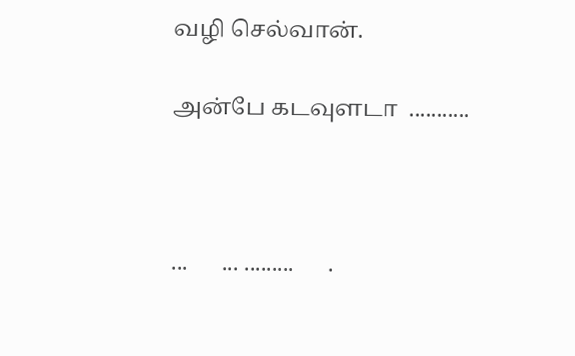வழி செல்வான்.

அன்பே கடவுளடா  ...........



...      ... .........      .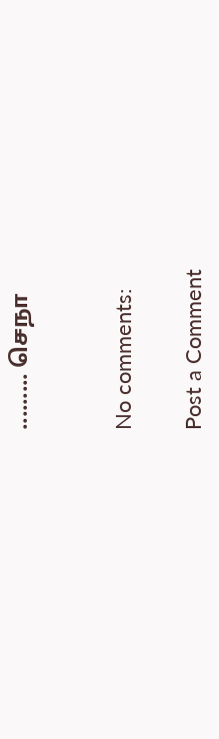......... செநா


No comments:

Post a Comment